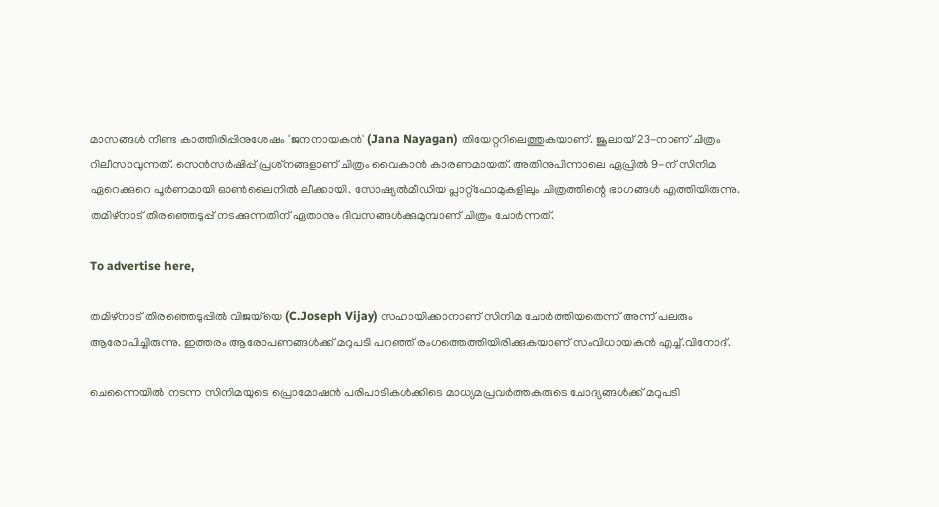മാസങ്ങൾ നീണ്ട കാത്തിരിപ്പിനുശേഷം 'ജനനായകൻ' (Jana Nayagan) തിയേറ്ററിലെത്തുകയാണ്. ജൂലായ് 23-നാണ് ചിത്രം റിലീസാവുന്നത്. സെൻസർഷിപ്പ് പ്രശ്‌നങ്ങളാണ് ചിത്രം വൈകാൻ കാരണമായത്. അതിനുപിന്നാലെ ഏപ്രിൽ 9-ന് സിനിമ ഏറെക്കുറെ പൂർണമായി ഓൺലൈനിൽ ലീക്കായി. സോഷ്യൽമീഡിയ പ്ലാറ്റ്‌ഫോമുകളിലും ചിത്രത്തിന്റെ ഭാഗങ്ങൾ എത്തിയിരുന്നു. തമിഴ്‌നാട് തിരഞ്ഞെടുപ്പ് നടക്കുന്നതിന് ഏതാനും ദിവസങ്ങൾക്കുമുമ്പാണ് ചിത്രം ചോർന്നത്.

To advertise here,

തമിഴ്‌നാട് തിരഞ്ഞെടുപ്പിൽ വിജയ്‌യെ (C.Joseph Vijay) സഹായിക്കാനാണ് സിനിമ ചോർത്തിയതെന്ന് അന്ന് പലരും ആരോപിച്ചിരുന്നു. ഇത്തരം ആരോപണങ്ങൾക്ക് മറുപടി പറഞ്ഞ് രംഗത്തെത്തിയിരിക്കുകയാണ് സംവിധായകൻ എച്ച്.വിനോദ്.

ചെന്നൈയിൽ നടന്ന സിനിമയുടെ പ്രൊമോഷൻ പരിപാടികൾക്കിടെ മാധ്യമപ്രവർത്തകരുടെ ചോദ്യങ്ങൾക്ക് മറുപടി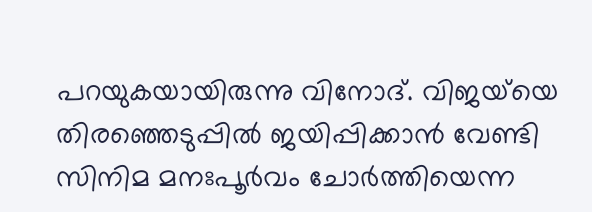പറയുകയായിരുന്നു വിനോദ്. വിജയ്‌യെ തിരഞ്ഞെടുപ്പിൽ ജയിപ്പിക്കാൻ വേണ്ടി സിനിമ മനഃപൂർവം ചോർത്തിയെന്ന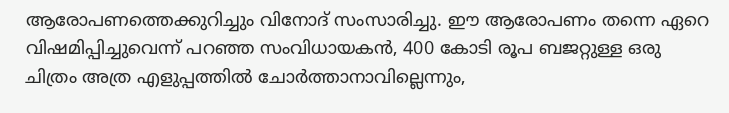ആരോപണത്തെക്കുറിച്ചും വിനോദ് സംസാരിച്ചു. ഈ ആരോപണം തന്നെ ഏറെ വിഷമിപ്പിച്ചുവെന്ന് പറഞ്ഞ സംവിധായകൻ, 400 കോടി രൂപ ബജറ്റുള്ള ഒരു ചിത്രം അത്ര എളുപ്പത്തിൽ ചോർത്താനാവില്ലെന്നും,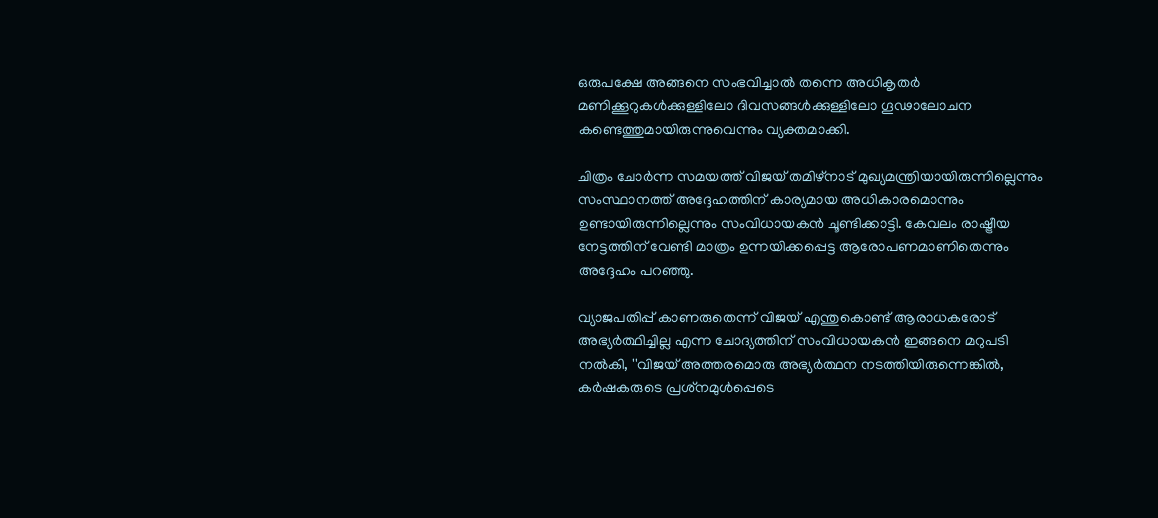ഒരുപക്ഷേ അങ്ങനെ സംഭവിച്ചാൽ തന്നെ അധികൃതർ മണിക്കൂറുകൾക്കുള്ളിലോ ദിവസങ്ങൾക്കുള്ളിലോ ഗൂഢാലോചന കണ്ടെത്തുമായിരുന്നുവെന്നും വ്യക്തമാക്കി.

ചിത്രം ചോർന്ന സമയത്ത് വിജയ് തമിഴ്നാട് മുഖ്യമന്ത്രിയായിരുന്നില്ലെന്നും സംസ്ഥാനത്ത് അദ്ദേഹത്തിന് കാര്യമായ അധികാരമൊന്നും ഉണ്ടായിരുന്നില്ലെന്നും സംവിധായകൻ ചൂണ്ടിക്കാട്ടി. കേവലം രാഷ്ട്രീയ നേട്ടത്തിന് വേണ്ടി മാത്രം ഉന്നയിക്കപ്പെട്ട ആരോപണമാണിതെന്നും അദ്ദേഹം പറഞ്ഞു.

വ്യാജപതിപ്പ് കാണരുതെന്ന് വിജയ് എന്തുകൊണ്ട് ആരാധകരോട് അഭ്യർത്ഥിച്ചില്ല എന്ന ചോദ്യത്തിന് സംവിധായകൻ ഇങ്ങനെ മറുപടി നൽകി, ''വിജയ് അത്തരമൊരു അഭ്യർത്ഥന നടത്തിയിരുന്നെങ്കിൽ, കർഷകരുടെ പ്രശ്‌നമുൾപ്പെടെ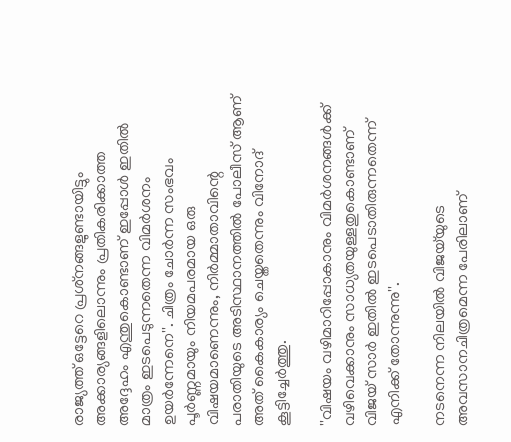രാജ്യത്ത് ഒട്ടേറെ പ്രശ്‌നങ്ങളുണ്ടായിട്ടും അക്കാര്യങ്ങളിലൊന്നും പ്രതികരിക്കാത്ത അദ്ദേഹം എന്തുകൊണ്ടാണ് ഇപ്പോൾ ഇതിൽ മാത്രം ഇടപെടുന്നതെന്ന വിമർശനം ഉയർന്നേനെ''. ചിത്രം ചോർന്ന സംഭവം പൂർണ്ണമായും നിയമപരമായ ഒരു വിഷയമാണെന്നും, നിർമ്മാതാവിന്റെ പരാതിയുടെ അടിസ്ഥാനത്തിൽ പോലീസ് ആണ് അത് കൈകാര്യം ചെയ്തതെന്നും വിനോദ് കൂട്ടിച്ചേർത്തു.

''വിഷയം വഴിമാറിപ്പോകാനും വിമർശനങ്ങൾക്ക് വഴിവെക്കാനും സാധ്യതയുള്ളതുകൊണ്ടാണ് വിജയ് സാർ ഇതിൽ ഇടപെടാതിരുന്നതെന്ന് എനിക്ക് തോന്നുന്നു''.

നടനെന്ന നിലയിൽ വിജയ്‌യുടെ അവസാനചിത്രമെന്ന പേരിലാണ്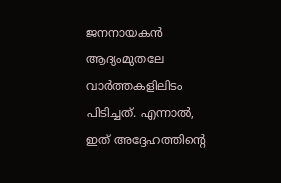ജനനായകൻ ആദ്യംമുതലേ വാർത്തകളിലിടം പിടിച്ചത്. എന്നാൽ, ഇത് അദ്ദേഹത്തിന്റെ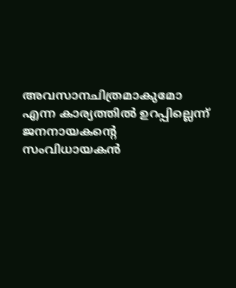അവസാനചിത്രമാകുമോ എന്ന കാര്യത്തിൽ ഉറപ്പില്ലെന്ന് ജനനായകന്റെ സംവിധായകൻ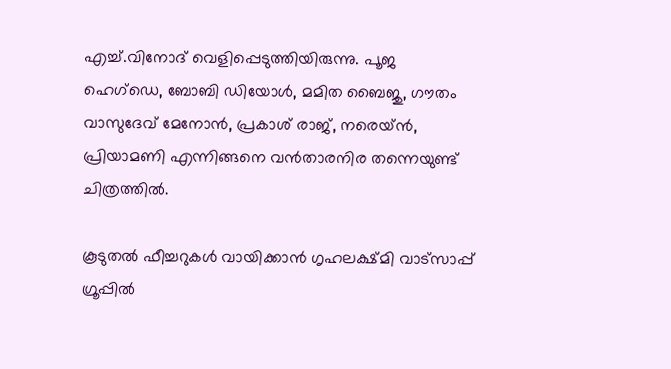എച്ച്.വിനോദ് വെളിപ്പെടുത്തിയിരുന്നു. പൂജ ഹെഗ്‌ഡെ, ബോബി ഡിയോൾ, മമിത ബൈജു, ഗൗതം വാസുദേവ് മേനോൻ, പ്രകാശ് രാജ്, നരെയ്ൻ, പ്രിയാമണി എന്നിങ്ങനെ വൻതാരനിര തന്നെയുണ്ട് ചിത്രത്തിൽ.

കൂടുതൽ ഫീച്ചറുകൾ വായിക്കാൻ ഗൃഹലക്ഷ്മി വാട്സാപ്പ് ഗ്രൂപ്പിൽ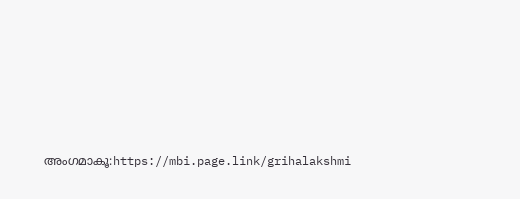അംഗമാകൂ:https://mbi.page.link/grihalakshmi